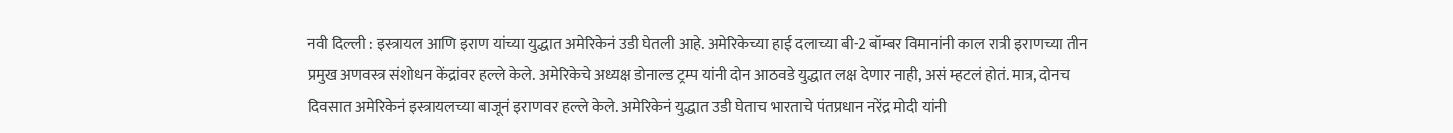नवी दिल्ली : इस्त्रायल आणि इराण यांच्या युद्धात अमेरिकेनं उडी घेतली आहे. अमेरिकेच्या हाई दलाच्या बी-2 बॉम्बर विमानांनी काल रात्री इराणच्या तीन प्रमुख अणवस्त्र संशोधन केंद्रांवर हल्ले केले. अमेरिकेचे अध्यक्ष डोनाल्ड ट्रम्प यांनी दोन आठवडे युद्धात लक्ष देणार नाही, असं म्हटलं होतं. मात्र, दोनच दिवसात अमेरिकेनं इस्त्रायलच्या बाजूनं इराणवर हल्ले केले. अमेरिकेनं युद्धात उडी घेताच भारताचे पंतप्रधान नरेंद्र मोदी यांनी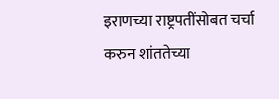इराणच्या राष्ट्रपतींसोबत चर्चा करुन शांततेच्या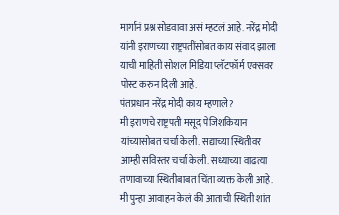मार्गानं प्रश्न सोडवावा असं म्हटलं आहे. नरेंद्र मोदी यांनी इराणच्या राष्ट्रपतींसोबत काय संवाद झाला याची माहिती सोशल मिडिया प्लॅटफॉर्म एक्सवर पोस्ट करुन दिली आहे.
पंतप्रधान नरेंद्र मोदी काय म्हणाले?
मी इराणचे राष्ट्रपती मसूद पेजिशकियान यांच्यासोबत चर्चा केली. सद्याच्या स्थितीवर आम्ही सविस्तर चर्चा केली. सध्याच्या वाढत्या तणावाच्या स्थितीबाबत चिंता व्यक्त केली आहे. मी पुन्हा आवाहन केलं की आताची स्थिती शांत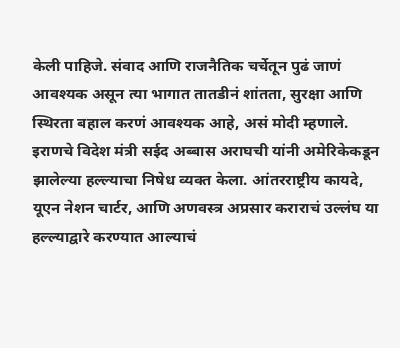केली पाहिजे. संवाद आणि राजनैतिक चर्चेतून पुढं जाणं आवश्यक असून त्या भागात तातडीनं शांतता, सुरक्षा आणि स्थिरता बहाल करणं आवश्यक आहे, असं मोदी म्हणाले.
इराणचे विदेश मंत्री सईद अब्बास अराघची यांनी अमेरिकेकडून झालेल्या हल्ल्याचा निषेध व्यक्त केला. आंतरराष्ट्रीय कायदे, यूएन नेशन चार्टर, आणि अणवस्त्र अप्रसार कराराचं उल्लंघ या हल्ल्याद्वारे करण्यात आल्याचं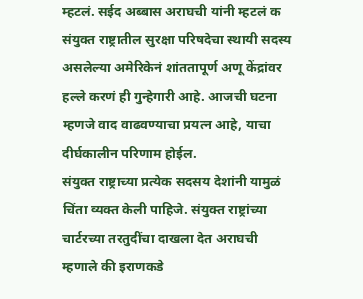म्हटलं. सईद अब्बास अराघची यांनी म्हटलं क संयुक्त राष्ट्रातील सुरक्षा परिषदेचा स्थायी सदस्य असलेल्या अमेरिकेनं शांततापूर्ण अणू केंद्रांवर हल्ले करणं ही गुन्हेगारी आहे. आजची घटना म्हणजे वाद वाढवण्याचा प्रयत्न आहे, याचा दीर्घकालीन परिणाम होईल.
संयुक्त राष्ट्राच्या प्रत्येक सदसय देशांनी यामुळं चिंता व्यक्त केली पाहिजे. संयुक्त राष्ट्रांच्या चार्टरच्या तरतुदींचा दाखला देत अराघची म्हणाले की इराणकडे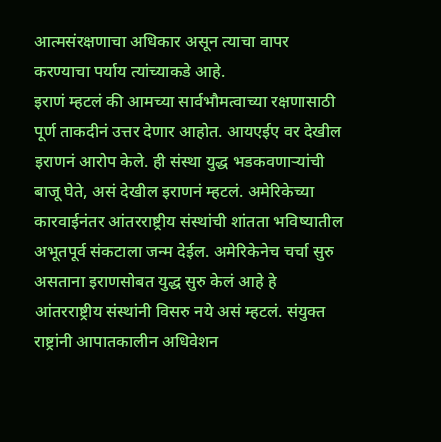आत्मसंरक्षणाचा अधिकार असून त्याचा वापर करण्याचा पर्याय त्यांच्याकडे आहे.
इराणं म्हटलं की आमच्या सार्वभौमत्वाच्या रक्षणासाठी पूर्ण ताकदीनं उत्तर देणार आहोत. आयएईए वर देखील इराणनं आरोप केले. ही संस्था युद्ध भडकवणाऱ्यांची बाजू घेते, असं देखील इराणनं म्हटलं. अमेरिकेच्या कारवाईनंतर आंतरराष्ट्रीय संस्थांची शांतता भविष्यातील अभूतपूर्व संकटाला जन्म देईल. अमेरिकेनेच चर्चा सुरु असताना इराणसोबत युद्ध सुरु केलं आहे हे आंतरराष्ट्रीय संस्थांनी विसरु नये असं म्हटलं. संयुक्त राष्ट्रांनी आपातकालीन अधिवेशन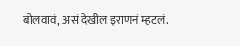बोलवावं, असं देखील इराणनं म्हटलं.